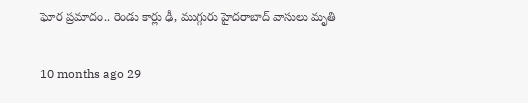ఘోర ప్రమాదం.. రెండు కార్లు ఢీ, ముగ్గురు హైదరాబాద్ వాసులు మృతి

10 months ago 29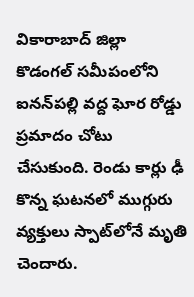వికారాబాద్‌ జిల్లా కొడంగల్‌ సమీపంలోని ఐనన్‌పల్లి వద్ద ఘోర రోడ్డు ప్రమాదం చోటు చేసుకుంది. రెండు కార్లు ఢీ కొన్న ఘటనలో ముగ్గురు వ్యక్తులు స్పాట్‌లోనే మృతి చెందారు.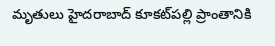మృతులు హైదరాబాద్‌ కూకట్‌పల్లి ప్రాంతానికి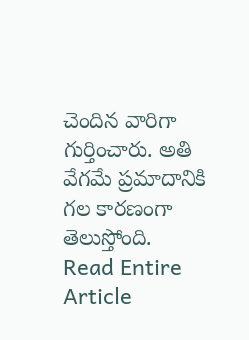చెందిన వారిగా గుర్తించారు. అతి వేగమే ప్రమాదానికి గల కారణంగా తెలుస్తోంది.
Read Entire Article